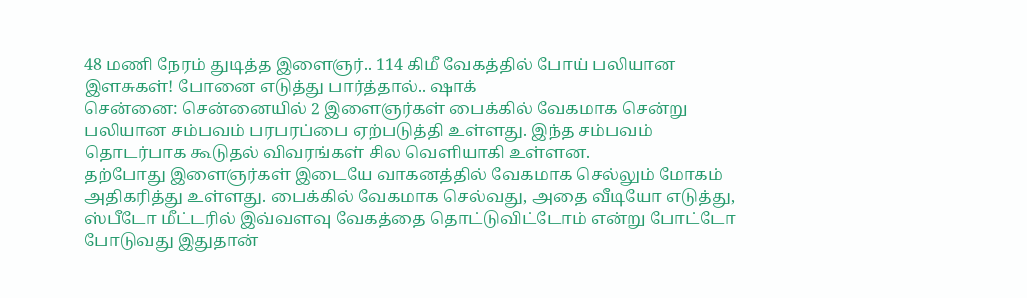48 மணி நேரம் துடித்த இளைஞர்.. 114 கிமீ வேகத்தில் போய் பலியான இளசுகள்! போனை எடுத்து பார்த்தால்.. ஷாக்
சென்னை: சென்னையில் 2 இளைஞர்கள் பைக்கில் வேகமாக சென்று பலியான சம்பவம் பரபரப்பை ஏற்படுத்தி உள்ளது. இந்த சம்பவம் தொடர்பாக கூடுதல் விவரங்கள் சில வெளியாகி உள்ளன.
தற்போது இளைஞர்கள் இடையே வாகனத்தில் வேகமாக செல்லும் மோகம் அதிகரித்து உள்ளது. பைக்கில் வேகமாக செல்வது, அதை வீடியோ எடுத்து, ஸ்பீடோ மீட்டரில் இவ்வளவு வேகத்தை தொட்டுவிட்டோம் என்று போட்டோ போடுவது இதுதான்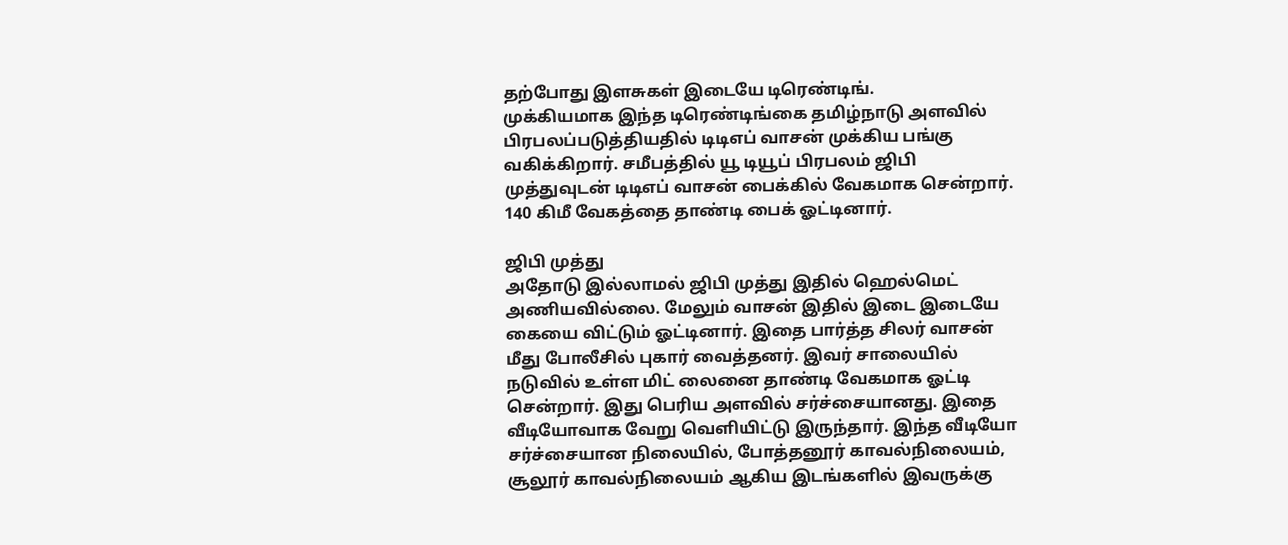தற்போது இளசுகள் இடையே டிரெண்டிங்.
முக்கியமாக இந்த டிரெண்டிங்கை தமிழ்நாடு அளவில் பிரபலப்படுத்தியதில் டிடிஎப் வாசன் முக்கிய பங்கு வகிக்கிறார். சமீபத்தில் யூ டியூப் பிரபலம் ஜிபி முத்துவுடன் டிடிஎப் வாசன் பைக்கில் வேகமாக சென்றார். 140 கிமீ வேகத்தை தாண்டி பைக் ஓட்டினார்.

ஜிபி முத்து
அதோடு இல்லாமல் ஜிபி முத்து இதில் ஹெல்மெட் அணியவில்லை. மேலும் வாசன் இதில் இடை இடையே கையை விட்டும் ஓட்டினார். இதை பார்த்த சிலர் வாசன் மீது போலீசில் புகார் வைத்தனர். இவர் சாலையில் நடுவில் உள்ள மிட் லைனை தாண்டி வேகமாக ஓட்டி சென்றார். இது பெரிய அளவில் சர்ச்சையானது. இதை வீடியோவாக வேறு வெளியிட்டு இருந்தார். இந்த வீடியோ சர்ச்சையான நிலையில், போத்தனூர் காவல்நிலையம், சூலூர் காவல்நிலையம் ஆகிய இடங்களில் இவருக்கு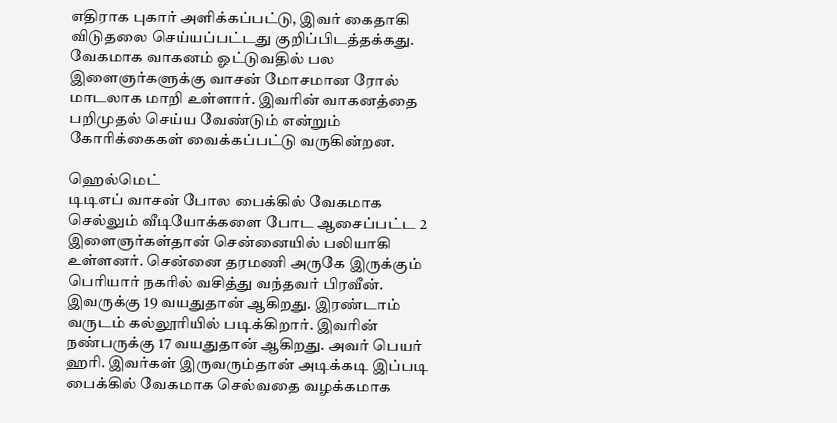எதிராக புகார் அளிக்கப்பட்டு, இவர் கைதாகி விடுதலை செய்யப்பட்டது குறிப்பிடத்தக்கது. வேகமாக வாகனம் ஓட்டுவதில் பல இளைஞர்களுக்கு வாசன் மோசமான ரோல் மாடலாக மாறி உள்ளார். இவரின் வாகனத்தை பறிமுதல் செய்ய வேண்டும் என்றும் கோரிக்கைகள் வைக்கப்பட்டு வருகின்றன.

ஹெல்மெட்
டிடிஎப் வாசன் போல பைக்கில் வேகமாக செல்லும் வீடியோக்களை போட ஆசைப்பட்ட 2 இளைஞர்கள்தான் சென்னையில் பலியாகி உள்ளனர். சென்னை தரமணி அருகே இருக்கும் பெரியார் நகரில் வசித்து வந்தவர் பிரவீன். இவருக்கு 19 வயதுதான் ஆகிறது. இரண்டாம் வருடம் கல்லூரியில் படிக்கிறார். இவரின் நண்பருக்கு 17 வயதுதான் ஆகிறது. அவர் பெயர் ஹரி. இவர்கள் இருவரும்தான் அடிக்கடி இப்படி பைக்கில் வேகமாக செல்வதை வழக்கமாக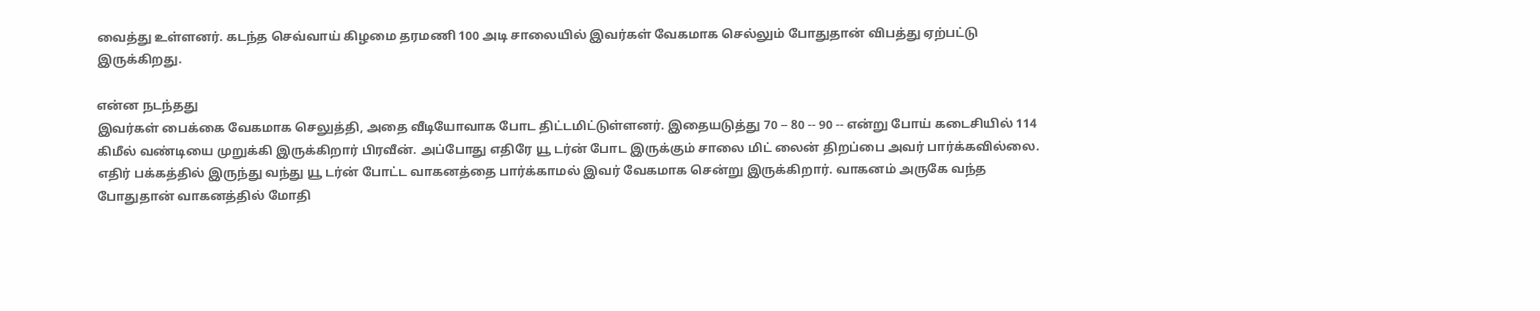வைத்து உள்ளனர். கடந்த செவ்வாய் கிழமை தரமணி 100 அடி சாலையில் இவர்கள் வேகமாக செல்லும் போதுதான் விபத்து ஏற்பட்டு இருக்கிறது.

என்ன நடந்தது
இவர்கள் பைக்கை வேகமாக செலுத்தி, அதை வீடியோவாக போட திட்டமிட்டுள்ளனர். இதையடுத்து 70 -- 80 -- 90 -- என்று போய் கடைசியில் 114 கிமீல் வண்டியை முறுக்கி இருக்கிறார் பிரவீன். அப்போது எதிரே யூ டர்ன் போட இருக்கும் சாலை மிட் லைன் திறப்பை அவர் பார்க்கவில்லை. எதிர் பக்கத்தில் இருந்து வந்து யூ டர்ன் போட்ட வாகனத்தை பார்க்காமல் இவர் வேகமாக சென்று இருக்கிறார். வாகனம் அருகே வந்த போதுதான் வாகனத்தில் மோதி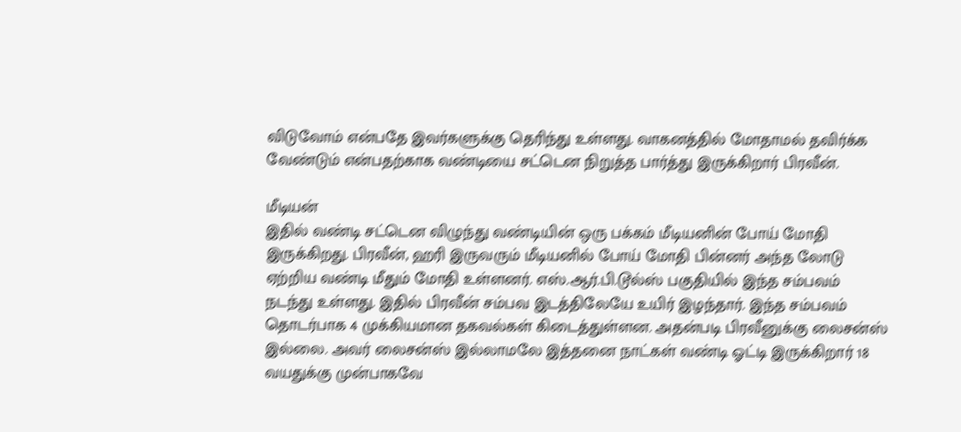விடுவோம் என்பதே இவர்களுக்கு தெரிந்து உள்ளது. வாகனத்தில் மோதாமல் தவிர்க்க வேண்டும் என்பதற்காக வண்டியை சட்டென நிறுத்த பார்த்து இருக்கிறார் பிரவீன்.

மீடியன்
இதில் வண்டி சட்டென விழுந்து வண்டியின் ஒரு பக்கம் மீடியனின் போய் மோதி இருக்கிறது. பிரவீன், ஹரி இருவரும் மீடியனில் போய் மோதி பின்னர் அந்த லோடு ஏற்றிய வண்டி மீதும் மோதி உள்ளனர். எஸ்.ஆர்.பி.டூல்ஸ் பகுதியில் இந்த சம்பவம் நடந்து உள்ளது. இதில் பிரவீன் சம்பவ இடத்திலேயே உயிர் இழந்தார். இந்த சம்பவம் தொடர்பாக 4 முக்கியமான தகவல்கள் கிடைத்துள்ளன. அதன்படி பிரவீனுக்கு லைசன்ஸ் இல்லை. அவர் லைசன்ஸ் இல்லாமலே இத்தனை நாட்கள் வண்டி ஓட்டி இருக்கிறார் 18 வயதுக்கு முன்பாகவே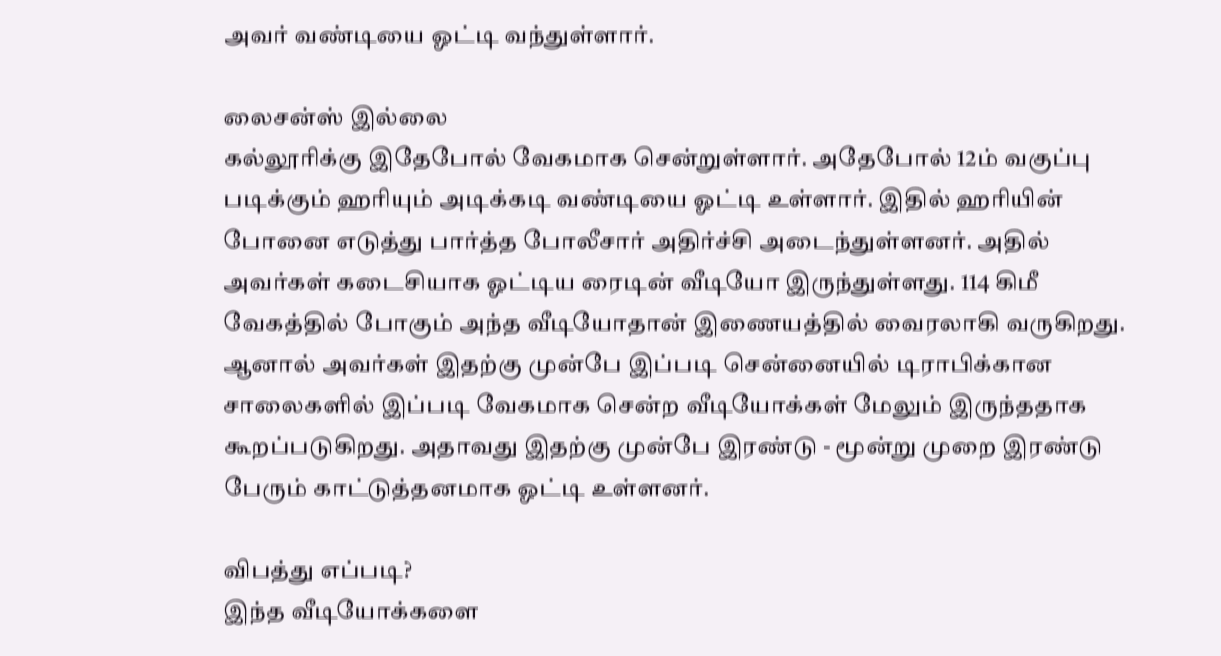அவர் வண்டியை ஓட்டி வந்துள்ளார்.

லைசன்ஸ் இல்லை
கல்லூரிக்கு இதேபோல் வேகமாக சென்றுள்ளார். அதேபோல் 12ம் வகுப்பு படிக்கும் ஹரியும் அடிக்கடி வண்டியை ஓட்டி உள்ளார். இதில் ஹரியின் போனை எடுத்து பார்த்த போலீசார் அதிர்ச்சி அடைந்துள்ளனர். அதில் அவர்கள் கடைசியாக ஓட்டிய ரைடின் வீடியோ இருந்துள்ளது. 114 கிமீ வேகத்தில் போகும் அந்த வீடியோதான் இணையத்தில் வைரலாகி வருகிறது. ஆனால் அவர்கள் இதற்கு முன்பே இப்படி சென்னையில் டிராபிக்கான சாலைகளில் இப்படி வேகமாக சென்ற வீடியோக்கள் மேலும் இருந்ததாக கூறப்படுகிறது. அதாவது இதற்கு முன்பே இரண்டு - மூன்று முறை இரண்டு பேரும் காட்டுத்தனமாக ஓட்டி உள்ளனர்.

விபத்து எப்படி?
இந்த வீடியோக்களை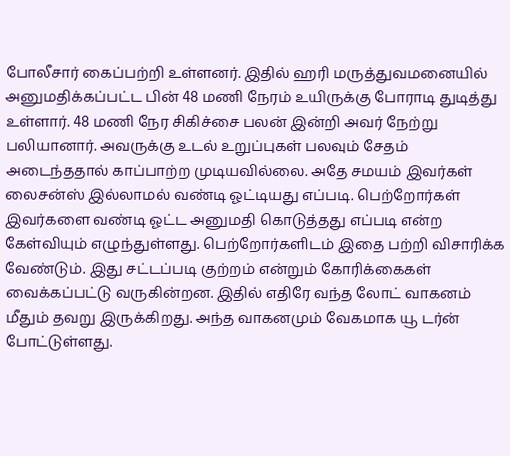போலீசார் கைப்பற்றி உள்ளனர். இதில் ஹரி மருத்துவமனையில் அனுமதிக்கப்பட்ட பின் 48 மணி நேரம் உயிருக்கு போராடி துடித்து உள்ளார். 48 மணி நேர சிகிச்சை பலன் இன்றி அவர் நேற்று பலியானார். அவருக்கு உடல் உறுப்புகள் பலவும் சேதம் அடைந்ததால் காப்பாற்ற முடியவில்லை. அதே சமயம் இவர்கள் லைசன்ஸ் இல்லாமல் வண்டி ஓட்டியது எப்படி. பெற்றோர்கள் இவர்களை வண்டி ஓட்ட அனுமதி கொடுத்தது எப்படி என்ற கேள்வியும் எழுந்துள்ளது. பெற்றோர்களிடம் இதை பற்றி விசாரிக்க வேண்டும். இது சட்டப்படி குற்றம் என்றும் கோரிக்கைகள் வைக்கப்பட்டு வருகின்றன. இதில் எதிரே வந்த லோட் வாகனம் மீதும் தவறு இருக்கிறது. அந்த வாகனமும் வேகமாக யூ டர்ன் போட்டுள்ளது.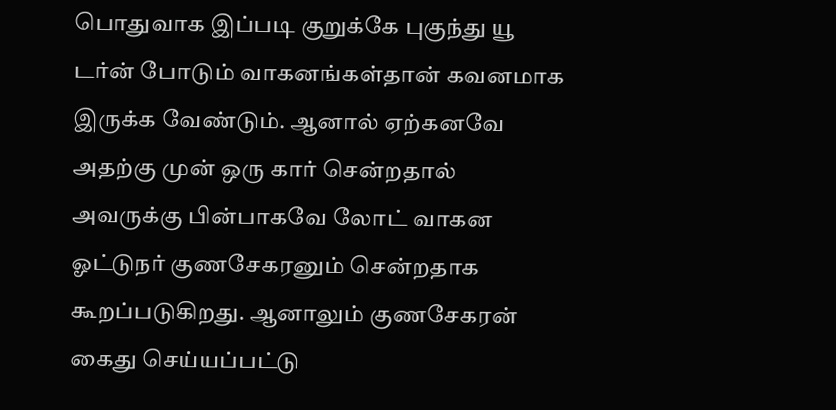பொதுவாக இப்படி குறுக்கே புகுந்து யூ டர்ன் போடும் வாகனங்கள்தான் கவனமாக இருக்க வேண்டும். ஆனால் ஏற்கனவே அதற்கு முன் ஒரு கார் சென்றதால் அவருக்கு பின்பாகவே லோட் வாகன ஓட்டுநர் குணசேகரனும் சென்றதாக கூறப்படுகிறது. ஆனாலும் குணசேகரன் கைது செய்யப்பட்டு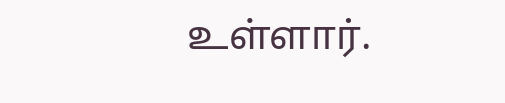உள்ளார்.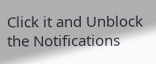Click it and Unblock the Notifications